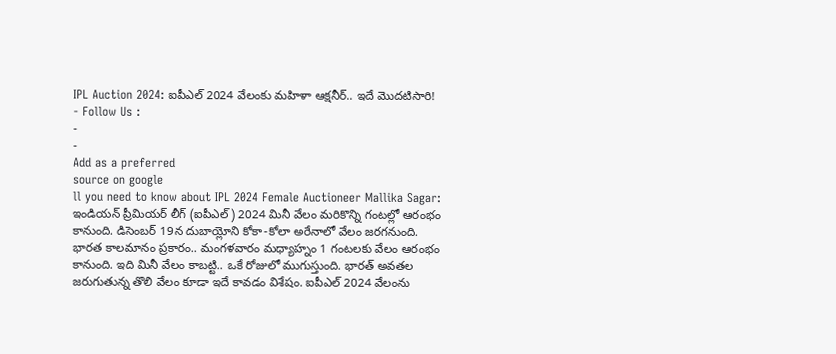IPL Auction 2024: ఐపీఎల్ 2024 వేలంకు మహిళా ఆక్షనీర్.. ఇదే మొదటిసారి!
- Follow Us :
-
-
Add as a preferred
source on google
ll you need to know about IPL 2024 Female Auctioneer Mallika Sagar: ఇండియన్ ప్రీమియర్ లీగ్ (ఐపీఎల్) 2024 మినీ వేలం మరికొన్ని గంటల్లో ఆరంభం కానుంది. డిసెంబర్ 19న దుబాయ్లోని కోకా-కోలా అరేనాలో వేలం జరగనుంది. భారత కాలమానం ప్రకారం.. మంగళవారం మధ్యాహ్నం 1 గంటలకు వేలం ఆరంభం కానుంది. ఇది మినీ వేలం కాబట్టి.. ఒకే రోజులో ముగుస్తుంది. భారత్ అవతల జరుగుతున్న తొలి వేలం కూడా ఇదే కావడం విశేషం. ఐపీఎల్ 2024 వేలంను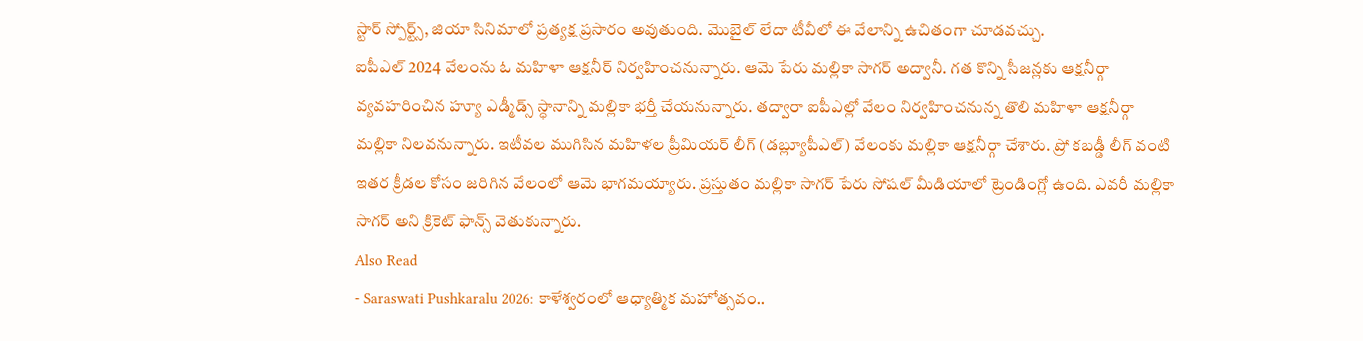స్టార్ స్పోర్ట్స్, జియా సినిమాలో ప్రత్యక్ష ప్రసారం అవుతుంది. మొబైల్ లేదా టీవీలో ఈ వేలాన్ని ఉచితంగా చూడవచ్చు.
ఐపీఎల్ 2024 వేలంను ఓ మహిళా ఆక్షనీర్ నిర్వహించనున్నారు. ఆమె పేరు మల్లికా సాగర్ అద్వానీ. గత కొన్ని సీజన్లకు ఆక్షనీర్గా వ్యవహరించిన హ్యూ ఎడ్మీడ్స్ స్ధానాన్ని మల్లికా భర్తీ చేయనున్నారు. తద్వారా ఐపీఎల్లో వేలం నిర్వహించనున్న తొలి మహిళా ఆక్షనీర్గా మల్లికా నిలవనున్నారు. ఇటీవల ముగిసిన మహిళల ప్రీమియర్ లీగ్ (డబ్ల్యూపీఎల్) వేలంకు మల్లికా ఆక్షనీర్గా చేశారు. ప్రో కబడ్డీ లీగ్ వంటి ఇతర క్రీడల కోసం జరిగిన వేలంలో ఆమె భాగమయ్యారు. ప్రస్తుతం మల్లికా సాగర్ పేరు సోషల్ మీడియాలో ట్రెండింగ్లో ఉంది. ఎవరీ మల్లికా సాగర్ అని క్రికెట్ ఫాన్స్ వెతుకున్నారు.
Also Read
- Saraswati Pushkaralu 2026: కాళేశ్వరంలో ఆధ్యాత్మిక మహోత్సవం..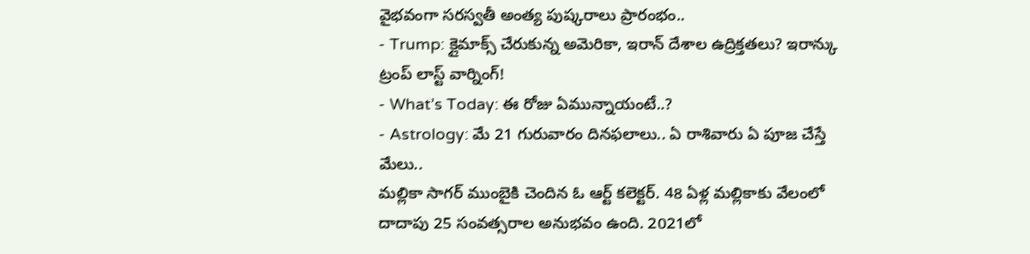వైభవంగా సరస్వతీ అంత్య పుష్కరాలు ప్రారంభం..
- Trump: క్లైమాక్స్ చేరుకున్న అమెరికా, ఇరాన్ దేశాల ఉద్రిక్తతలు? ఇరాన్కు ట్రంప్ లాస్ట్ వార్నింగ్!
- What’s Today: ఈ రోజు ఏమున్నాయంటే..?
- Astrology: మే 21 గురువారం దినఫలాలు.. ఏ రాశివారు ఏ పూజ చేస్తే మేలు..
మల్లికా సాగర్ ముంబైకి చెందిన ఓ ఆర్ట్ కలెక్టర్. 48 ఏళ్ల మల్లికాకు వేలంలో దాదాపు 25 సంవత్సరాల అనుభవం ఉంది. 2021లో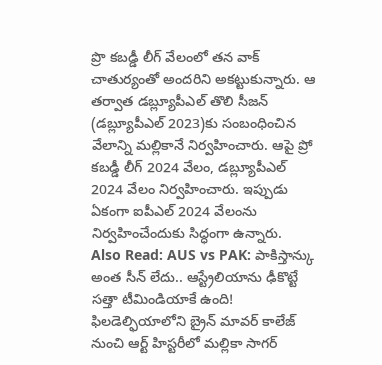ప్రొ కబడ్డీ లీగ్ వేలంలో తన వాక్ చాతుర్యంతో అందరిని అకట్టుకున్నారు. ఆ తర్వాత డబ్ల్యూపీఎల్ తొలి సీజన్ (డబ్ల్యూపీఎల్ 2023)కు సంబంధించిన వేలాన్ని మల్లికానే నిర్వహించారు. ఆపై ప్రో కబడ్డీ లీగ్ 2024 వేలం, డబ్ల్యూపీఎల్ 2024 వేలం నిర్వహించారు. ఇప్పుడు ఏకంగా ఐపీఎల్ 2024 వేలంను నిర్వహించేందుకు సిద్ధంగా ఉన్నారు.
Also Read: AUS vs PAK: పాకిస్తాన్కు అంత సీన్ లేదు.. ఆస్ట్రేలియాను ఢీకొట్టే సత్తా టీమిండియాకే ఉంది!
ఫిలడెల్ఫియాలోని బ్రైన్ మావర్ కాలేజ్ నుంచి ఆర్ట్ హిస్టరీలో మల్లికా సాగర్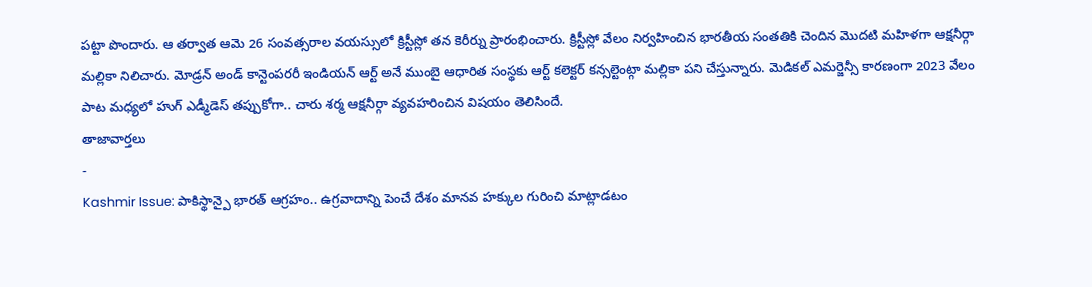పట్టా పొందారు. ఆ తర్వాత ఆమె 26 సంవత్సరాల వయస్సులో క్రిస్టీస్లో తన కెరీర్ను ప్రారంభించారు. క్రిస్టీస్లో వేలం నిర్వహించిన భారతీయ సంతతికి చెందిన మొదటి మహిళగా ఆక్షనీర్గా మల్లికా నిలిచారు. మోడ్రన్ అండ్ కాన్టెంపరరీ ఇండియన్ ఆర్ట్ అనే ముంబై ఆధారిత సంస్థకు ఆర్ట్ కలెక్టర్ కన్సల్టెంట్గా మల్లికా పని చేస్తున్నారు. మెడికల్ ఎమర్జెన్సీ కారణంగా 2023 వేలం పాట మధ్యలో హుగ్ ఎడ్మీడెస్ తప్పుకోగా.. చారు శర్మ ఆక్షనీర్గా వ్యవహరించిన విషయం తెలిసిందే.
తాజావార్తలు
-
Kashmir Issue: పాకిస్థాన్పై భారత్ ఆగ్రహం.. ఉగ్రవాదాన్ని పెంచే దేశం మానవ హక్కుల గురించి మాట్లాడటం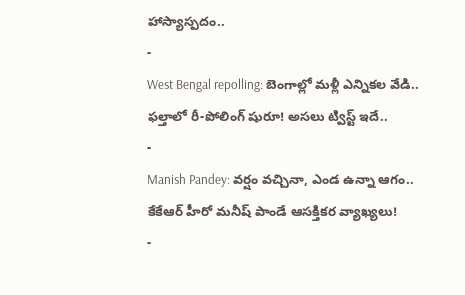హాస్యాస్పదం..
-
West Bengal repolling: బెంగాల్లో మళ్లీ ఎన్నికల వేడి.. ఫల్తాలో రీ-పోలింగ్ షురూ! అసలు ట్విస్ట్ ఇదే..
-
Manish Pandey: వర్షం వచ్చినా, ఎండ ఉన్నా ఆగం.. కేకేఆర్ హీరో మనీష్ పాండే ఆసక్తికర వ్యాఖ్యలు!
-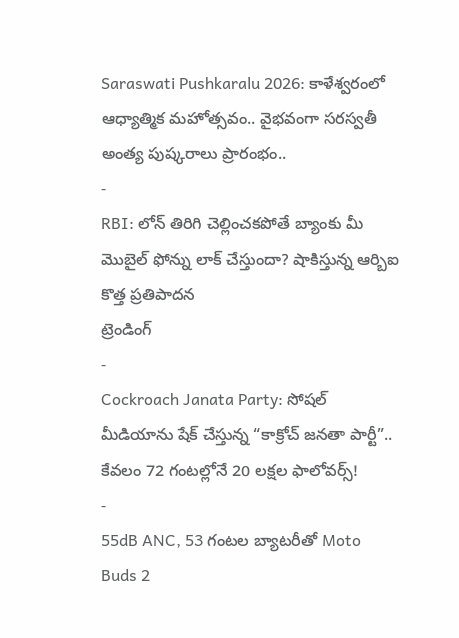Saraswati Pushkaralu 2026: కాళేశ్వరంలో ఆధ్యాత్మిక మహోత్సవం.. వైభవంగా సరస్వతీ అంత్య పుష్కరాలు ప్రారంభం..
-
RBI: లోన్ తిరిగి చెల్లించకపోతే బ్యాంకు మీ మొబైల్ ఫోన్ను లాక్ చేస్తుందా? షాకిస్తున్న ఆర్బిఐ కొత్త ప్రతిపాదన
ట్రెండింగ్
-
Cockroach Janata Party: సోషల్ మీడియాను షేక్ చేస్తున్న “కాక్రోచ్ జనతా పార్టీ”.. కేవలం 72 గంటల్లోనే 20 లక్షల ఫాలోవర్స్!
-
55dB ANC, 53 గంటల బ్యాటరీతో Moto Buds 2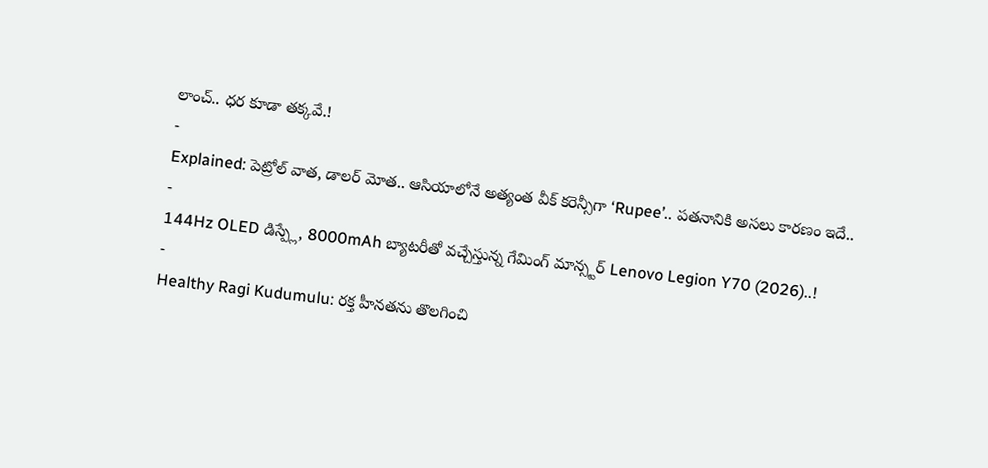లాంచ్.. ధర కూడా తక్కవే.!
-
Explained: పెట్రోల్ వాత, డాలర్ మోత.. ఆసియాలోనే అత్యంత వీక్ కరెన్సీగా ‘Rupee’.. పతనానికి అసలు కారణం ఇదే..
-
144Hz OLED డిస్ప్లే, 8000mAh బ్యాటరీతో వచ్చేస్తున్న గేమింగ్ మాన్స్టర్ Lenovo Legion Y70 (2026)..!
-
Healthy Ragi Kudumulu: రక్త హీనతను తొలగించి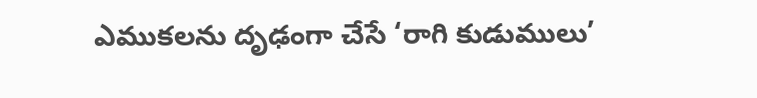ఎముకలను దృఢంగా చేసే ‘రాగి కుడుములు’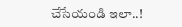చేసేయండి ఇలా..!